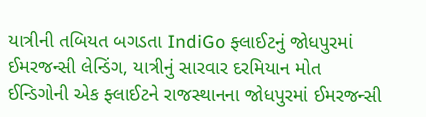યાત્રીની તબિયત બગડતા IndiGo ફ્લાઈટનું જોધપુરમાં ઈમરજન્સી લેન્ડિંગ, યાત્રીનું સારવાર દરમિયાન મોત
ઈન્ડિગોની એક ફ્લાઈટને રાજસ્થાનના જોધપુરમાં ઈમરજન્સી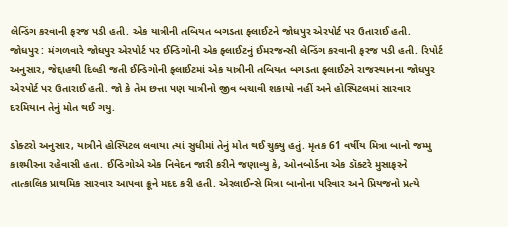લેન્ડિંગ કરવાની ફરજ પડી હતી. એક યાત્રીની તબિયત બગડતા ફ્લાઈટને જોધપુર એરપોર્ટ પર ઉતારાઈ હતી.
જોધપુર : મંગળવારે જોધપુર એરપોર્ટ પર ઈન્ડિગોની એક ફ્લાઈટનું ઈમરજન્સી લેન્ડિંગ કરવાની ફરજ પડી હતી. રિપોર્ટ અનુસાર, જેદ્દાહથી દિલ્હી જતી ઈન્ડિગોની ફ્લાઈટમાં એક યાત્રીની તબિયત બગડતા ફ્લાઈટને રાજસ્થાનના જોધપુર એરપોર્ટ પર ઉતારાઈ હતી. જો કે તેમ છત્તા પણ યાત્રીનો જીવ બચાવી શકાયો નહીં અને હોસ્પિટલમાં સારવાર દરમિયાન તેનું મોત થઈ ગયુ.

ડોક્ટરો અનુસાર, યાત્રીને હોસ્પિટલ લવાયા ત્યાં સુધીમાં તેનું મોત થઈ ચુક્યુ હતું. મૃતક 61 વર્ષીય મિત્રા બાનો જમ્મુ કાશ્મીરના રહેવાસી હતા. ઈન્ડિગોએ એક નિવેદન જારી કરીને જણાવ્યુ કે, ઓનબોર્ડના એક ડૉક્ટરે મુસાફરને તાત્કાલિક પ્રાથમિક સારવાર આપવા ક્રૂને મદદ કરી હતી. એરલાઈન્સે મિત્રા બાનોના પરિવાર અને પ્રિયજનો પ્રત્યે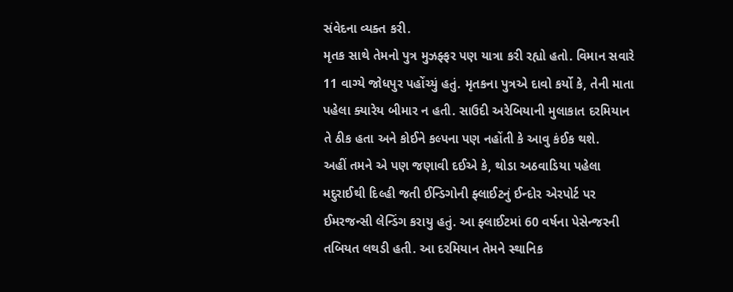સંવેદના વ્યક્ત કરી.
મૃતક સાથે તેમનો પુત્ર મુઝફ્ફર પણ યાત્રા કરી રહ્યો હતો. વિમાન સવારે 11 વાગ્યે જોધપુર પહોંચ્યું હતું. મૃતકના પુત્રએ દાવો કર્યો કે, તેની માતા પહેલા ક્યારેય બીમાર ન હતી. સાઉદી અરેબિયાની મુલાકાત દરમિયાન તે ઠીક હતા અને કોઈને કલ્પના પણ નહોંતી કે આવુ કંઈક થશે.
અહીં તમને એ પણ જણાવી દઈએ કે, થોડા અઠવાડિયા પહેલા મદુરાઈથી દિલ્હી જતી ઈન્ડિગોની ફ્લાઈટનું ઈન્દોર એરપોર્ટ પર ઈમરજન્સી લેન્ડિંગ કરાયુ હતું. આ ફ્લાઈટમાં 60 વર્ષના પેસેન્જરની તબિયત લથડી હતી. આ દરમિયાન તેમને સ્થાનિક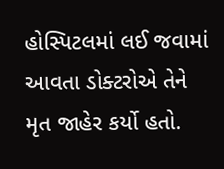હોસ્પિટલમાં લઈ જવામાં આવતા ડોક્ટરોએ તેને મૃત જાહેર કર્યો હતો.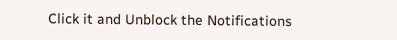Click it and Unblock the Notifications